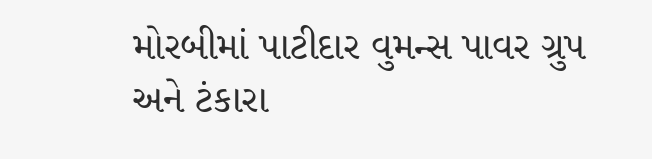મોરબીમાં પાટીદાર વુમન્સ પાવર ગ્રુપ અને ટંકારા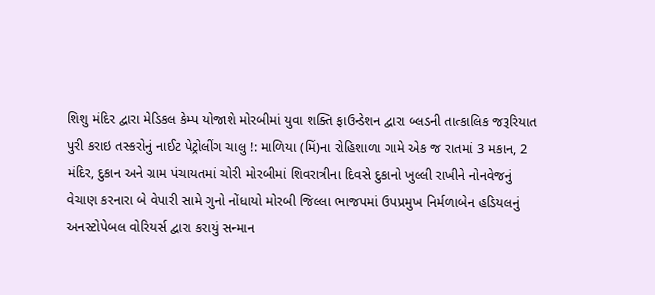શિશુ મંદિર દ્વારા મેડિકલ કેમ્પ યોજાશે મોરબીમાં યુવા શક્તિ ફાઉન્ડેશન દ્વારા બ્લડની તાત્કાલિક જરૂરિયાત પુરી કરાઇ તસ્કરોનું નાઈટ પેટ્રોલીંગ ચાલુ !: માળિયા (મિં)ના રોહિશાળા ગામે એક જ રાતમાં 3 મકાન, 2 મંદિર, દુકાન અને ગ્રામ પંચાયતમાં ચોરી મોરબીમાં શિવરાત્રીના દિવસે દુકાનો ખુલ્લી રાખીને નોનવેજનું વેચાણ કરનારા બે વેપારી સામે ગુનો નોંધાયો મોરબી જિલ્લા ભાજપમાં ઉપપ્રમુખ નિર્મળાબેન હડિયલનું અનસ્ટોપેબલ વોરિયર્સ દ્વારા કરાયું સન્માન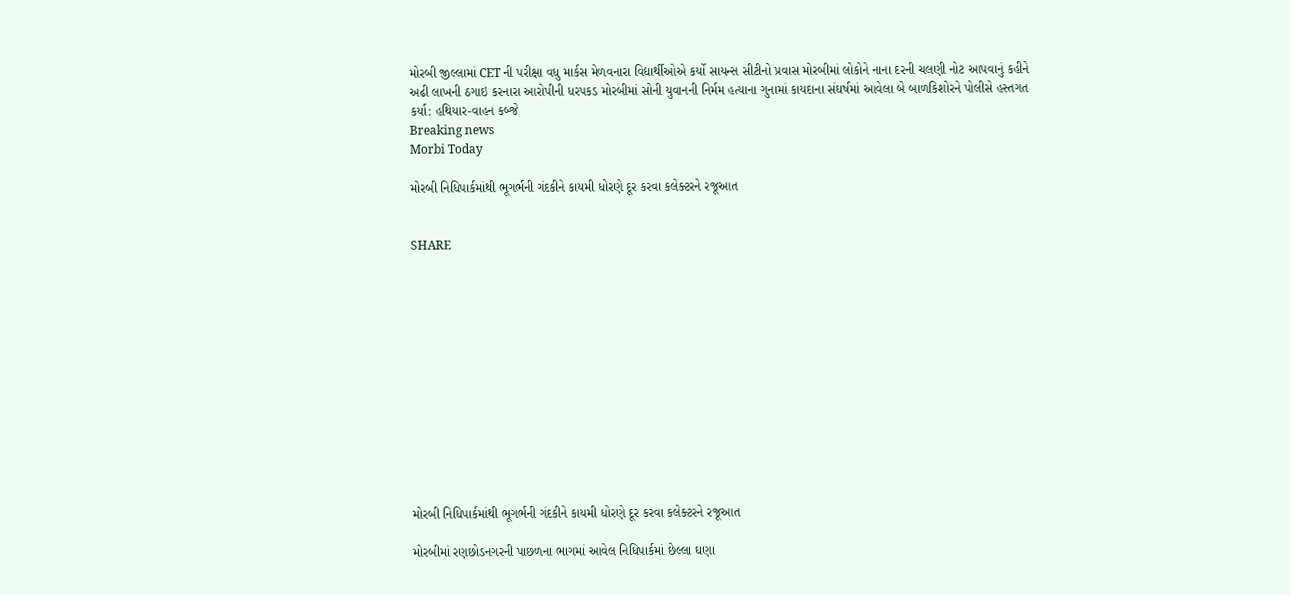મોરબી જીલ્લામાં CET ની પરીક્ષા વધુ માર્કસ મેળવનારા વિદ્યાર્થીઓએ કર્યો સાયન્સ સીટીનો પ્રવાસ મોરબીમાં લોકોને નાના દરની ચલણી નોટ આપવાનું કહીને અઢી લાખની ઠગાઇ કરનારા આરોપીની ધરપકડ મોરબીમાં સોની યુવાનની નિર્મમ હત્યાના ગુનામાં કાયદાના સંઘર્ષમાં આવેલા બે બાળકિશોરને પોલીસે હસ્તગત કર્યા: હથિયાર-વાહન કબ્જે
Breaking news
Morbi Today

મોરબી નિધિપાર્કમાંથી ભૂગર્ભની ગંદકીને કાયમી ધોરણે દૂર કરવા કલેક્ટરને રજૂઆત


SHARE













મોરબી નિધિપાર્કમાંથી ભૂગર્ભની ગંદકીને કાયમી ધોરણે દૂર કરવા કલેક્ટરને રજૂઆત

મોરબીમાં રણછોડનગરની પાછળના ભાગમાં આવેલ નિધિપાર્કમાં છેલ્લા ઘણા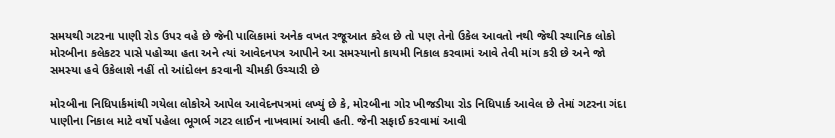સમયથી ગટરના પાણી રોડ ઉપર વહે છે જેની પાલિકામાં અનેક વખત રજૂઆત કરેલ છે તો પણ તેનો ઉકેલ આવતો નથી જેથી સ્થાનિક લોકો મોરબીના કલેકટર પાસે પહોચ્યા હતા અને ત્યાં આવેદનપત્ર આપીને આ સમસ્યાનો કાયમી નિકાલ કરવામાં આવે તેવી માંગ કરી છે અને જો સમસ્યા હવે ઉકેલાશે નહીં તો આંદોલન કરવાની ચીમકી ઉચ્ચારી છે

મોરબીના નિધિપાર્કમાંથી ગયેલા લોકોએ આપેલ આવેદનપત્રમાં લખ્યું છે કે, મોરબીના ગોર ખીજડીયા રોડ નિધિપાર્ક આવેલ છે તેમાં ગટરના ગંદા પાણીના નિકાલ માટે વર્ષો પહેલા ભૂગર્ભ ગટર લાઈન નાખવામાં આવી હતી. જેની સફાઈ કરવામાં આવી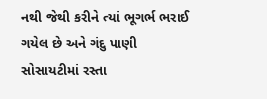નથી જેથી કરીને ત્યાં ભૂગર્ભ ભરાઈ ગયેલ છે અને ગંદુ પાણી સોસાયટીમાં રસ્તા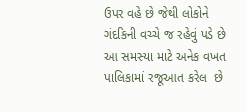ઉપર વહે છે જેથી લોકોને ગંદકિની વચ્ચે જ રહેવું પડે છે આ સમસ્યા માટે અનેક વખત પાલિકામાં રજૂઆત કરેલ  છે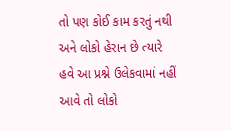તો પણ કોઈ કામ કરતું નથી અને લોકો હેરાન છે ત્યારે હવે આ પ્રશ્ને ઉલેકવામાં નહીં આવે તો લોકો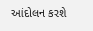આંદોલન કરશે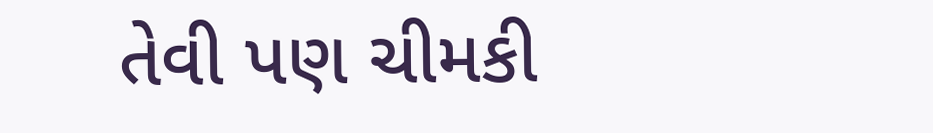તેવી પણ ચીમકી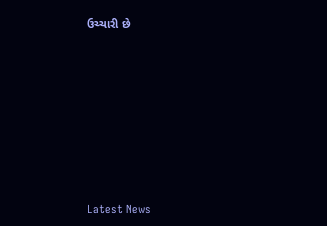ઉચ્ચારી છે








Latest News